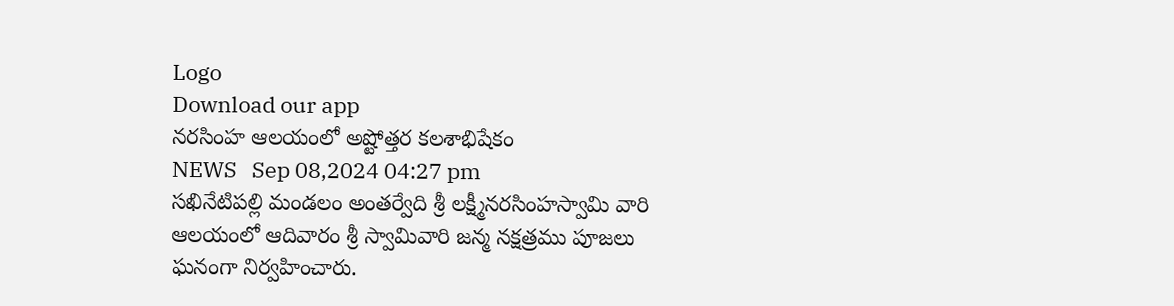Logo
Download our app
నరసింహ ఆలయంలో అష్టోత్తర కలశాభిషేకం
NEWS   Sep 08,2024 04:27 pm
సఖినేటిపల్లి మండలం అంతర్వేది శ్రీ లక్ష్మీనరసింహస్వామి వారి ఆలయంలో ఆదివారం శ్రీ స్వామివారి జన్మ నక్షత్రము పూజలు ఘనంగా నిర్వహించారు.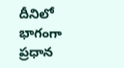దీనిలో భాగంగా ప్రధాన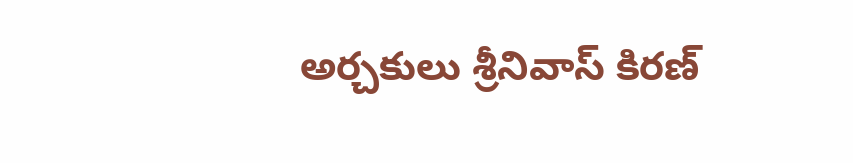అర్చకులు శ్రీనివాస్ కిరణ్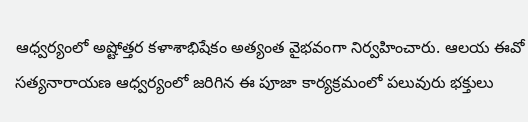ఆధ్వర్యంలో అష్టోత్తర కళాశాభిషేకం అత్యంత వైభవంగా నిర్వహించారు. ఆలయ ఈవో సత్యనారాయణ ఆధ్వర్యంలో జరిగిన ఈ పూజా కార్యక్రమంలో పలువురు భక్తులు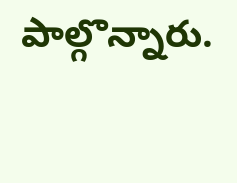పాల్గొన్నారు.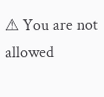⚠ You are not allowed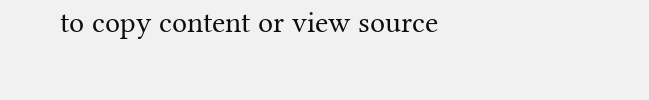to copy content or view source